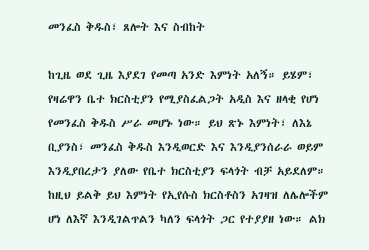መንፈስ ቅዱስ፣ ጸሎት እና ስብከት

ከጊዜ ወደ ጊዜ እያደገ የመጣ አንድ እምነት አለኝ። ይሄም፣ የዛሬዋን ቤተ ክርስቲያን የሚያስፈልጋት አዲስ እና ዘላቂ የሆነ የመንፈስ ቅዱስ ሥራ መሆኑ ነው። ይህ ጽኑ እምነት፣ ለእኔ ቢያንስ፣ መንፈስ ቅዱስ እንዲወርድ እና እንዲያንሰራራ ወይም እንዲያበረታን ያለው የቤተ ክርስቲያን ፍላጎት ብቻ አይደለም። ከዚህ ይልቅ ይህ እምነት የኢየሱስ ክርስቶስን አገዛዝ ለሌሎችም ሆነ ለእኛ እንዲገልጥልን ካለን ፍላጎት ጋር የተያያዘ ነው። ልክ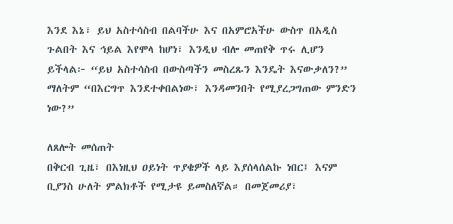እንደ እኔ፣ ይህ አስተሳስብ በልባችሁ እና በአምሮአችሁ ውስጥ በአዲስ ጉልበት እና ኅይል እየሞላ ከሆነ፣ እንዲህ ብሎ መጠየቅ ጥሩ ሊሆን ይችላል፦ “ይህ አስተሳስብ በውስጣችን መስረጹን እንዴት እናውቃለን?” ማለትም “በእርግጥ እንደተቀበልነው፣ እንዳመንበት የሚያረጋግጠው ምንድን ነው?”

ለጸሎት መሰጠት
በቅርብ ጊዜ፣ በእነዚህ ዐይነት ጥያቄዎች ላይ እያሰላሰልኩ ነበር፤ እናም ቢያንስ ሁለት ምልክቶች የሚታዩ ይመስለኛል። በመጀመሪያ፣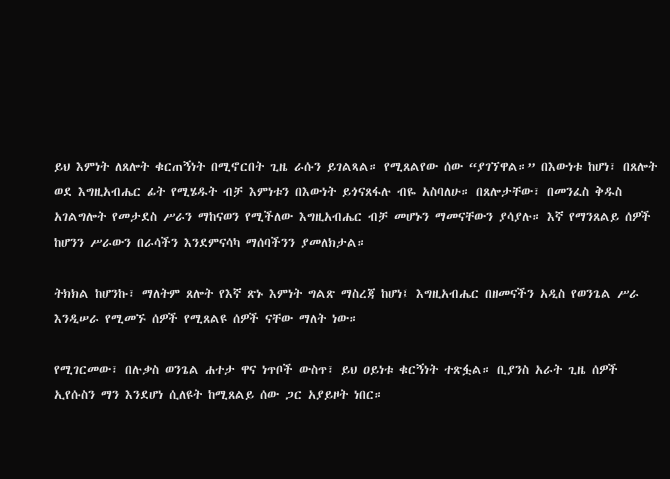ይህ እምነት ለጸሎት ቁርጠኝነት በሚኖርበት ጊዜ ራሱን ይገልጻል። የሚጸልየው ሰው “ያገኘዋል።” በእውነቱ ከሆነ፣ በጸሎት ወደ እግዚአብሔር ፊት የሚሄዱት ብቻ እምነቱን በእውነት ይጎናጸፋሉ ብዬ አስባለሁ። በጸሎታቸው፣ በመንፈስ ቅዱስ አገልግሎት የመታደስ ሥራን ማከናወን የሚችለው እግዚአብሔር ብቻ መሆኑን ማመናቸውን ያሳያሉ። እኛ የማንጸልይ ሰዎች ከሆንን ሥራውን በራሳችን እንደምናሳካ ማሰባችንን ያመለክታል።

ትክክል ከሆንኩ፣ ማለትም ጸሎት የእኛ ጽኑ እምነት ግልጽ ማስረጃ ከሆነ፤ እግዚአብሔር በዘመናችን አዲስ የወንጌል ሥራ እንዲሠራ የሚመኙ ሰዎች የሚጸልዩ ሰዎች ናቸው ማለት ነው።

የሚገርመው፣ በሉቃስ ወንጌል ሐተታ ዋና ነጥቦች ውስጥ፣ ይህ ዐይነቱ ቁርኝነት ተጽፏል። ቢያንስ አራት ጊዜ ሰዎች ኢየሱስን ማን እንደሆነ ሲለዩት ከሚጸልይ ሰው ጋር አያይዞት ነበር።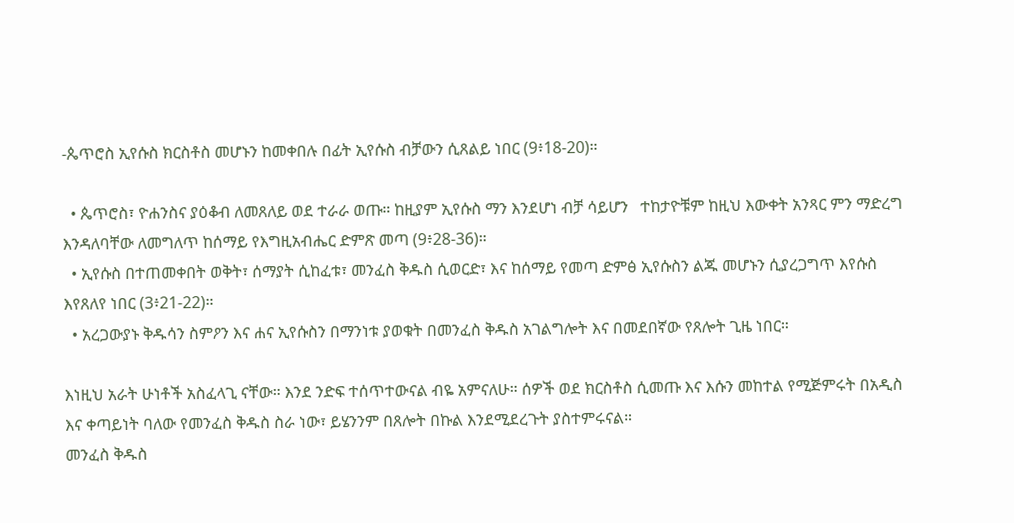-ጴጥሮስ ኢየሱስ ክርስቶስ መሆኑን ከመቀበሉ በፊት ኢየሱስ ብቻውን ሲጸልይ ነበር (9፥18-20)።

  • ጴጥሮስ፣ ዮሐንስና ያዕቆብ ለመጸለይ ወደ ተራራ ወጡ። ከዚያም ኢየሱስ ማን እንደሆነ ብቻ ሳይሆን   ተከታዮቹም ከዚህ እውቀት አንጻር ምን ማድረግ እንዳለባቸው ለመግለጥ ከሰማይ የእግዚአብሔር ድምጽ መጣ (9፥28-36)።
  • ኢየሱስ በተጠመቀበት ወቅት፣ ሰማያት ሲከፈቱ፣ መንፈስ ቅዱስ ሲወርድ፣ እና ከሰማይ የመጣ ድምፅ ኢየሱስን ልጁ መሆኑን ሲያረጋግጥ እየሱስ እየጸለየ ነበር (3፥21-22)።
  • አረጋውያኑ ቅዱሳን ስምዖን እና ሐና ኢየሱስን በማንነቱ ያወቁት በመንፈስ ቅዱስ አገልግሎት እና በመደበኛው የጸሎት ጊዜ ነበር።

እነዚህ አራት ሁነቶች አስፈላጊ ናቸው። እንደ ንድፍ ተሰጥተውናል ብዬ አምናለሁ። ሰዎች ወደ ክርስቶስ ሲመጡ እና እሱን መከተል የሚጅምሩት በአዲስ እና ቀጣይነት ባለው የመንፈስ ቅዱስ ስራ ነው፣ ይሄንንም በጸሎት በኩል እንደሚደረጉት ያስተምሩናል።
መንፈስ ቅዱስ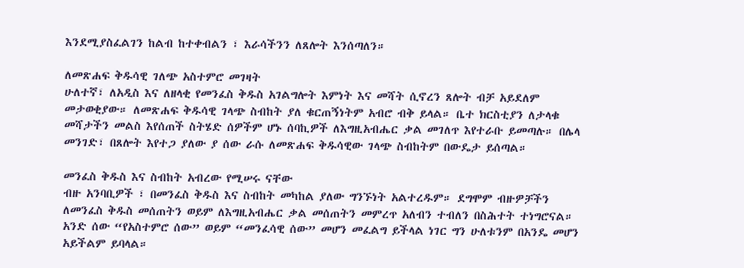እንደሚያስፈልገን ከልብ ከተቀብልን ፣ እራሳችንን ለጸሎት እንሰጣለን።

ለመጽሐፍ ቅዱሳዊ ገለጭ አስተምሮ መገዛት
ሁለተኛ፣ ለአዲስ እና ለዘላቂ የመንፈስ ቅዱስ አገልግሎት እምነት እና መሻት ሲኖረን ጸሎት ብቻ አይደለም መታወቂያው። ለመጽሐፍ ቅዱሳዊ ገላጭ ስብከት ያለ ቁርጠኝነትም አብሮ ብቅ ይላል። ቤተ ክርስቲያን ለታላቁ መሻታችን መልስ እየሰጠች ስትሄድ ሰዎችም ሆኑ ሰባኪዎች ለእግዚአብሔር ቃል መገለጥ እየተራቡ ይመጣሉ። በሌላ መንገድ፣ በጸሎት እየተጋ ያለው ያ ሰው ራሱ ለመጽሐፍ ቅዱሳዊው ገላጭ ስብከትም በውዴታ ይሰጣል።

መንፈስ ቅዱስ እና ስብከት አብረው የሚሠሩ ናቸው
ብዙ አንባቢዎች ፣ በመንፈስ ቅዱስ እና ስብከት መካከል ያለው ግንኙነት አልተረዱም። ደግሞም ብዙዎቻችን ለመንፈስ ቅዱስ መሰጠትን ወይም ለእግዚአብሔር ቃል መሰጠትን መምረጥ አለብን ተብለን በስሕተት ተነግሮናል። አንድ ሰው “የአስተምሮ ሰው” ወይም “መንፈሳዊ ሰው” መሆን መፈልግ ይችላል ነገር ግን ሁለቱንም በአንዴ መሆን አይችልም ይባላል።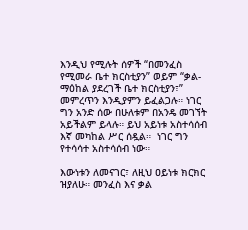እንዲህ የሚሉት ሰዎች “በመንፈስ የሚመራ ቤተ ክርስቲያን” ወይም “ቃል-ማዕከል ያደረገች ቤተ ክርስቲያን፣” መምረጥን እንዲያምን ይፈልጋሉ። ነገር ግን አንድ ሰው በሁለቱም በአንዴ መገኘት አይችልም ይላሉ። ይህ አይነቱ አስተሳሰብ እኛ መካከል ሥር ሰዷል።  ነገር ግን የተሳሳተ አስተሳሰብ ነው።

እውነቱን ለመናገር፣ ለዚህ ዐይነቱ ክርክር ዝያለሁ። መንፈስ እና ቃል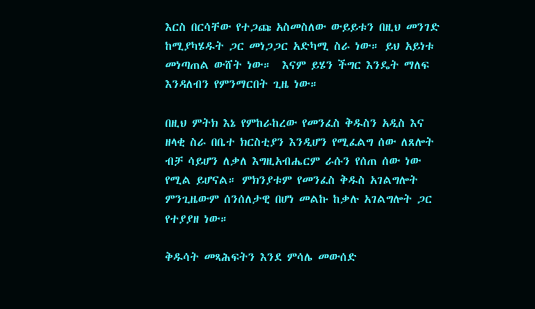እርስ በርሳቸው የተጋጩ አስመስለው ውይይቱን በዚህ መንገድ ከሚያካሄዱት ጋር መነጋጋር አድካሚ ስራ ነው። ይህ አይነቱ መነጣጠል ውሸት ነው።  እናም ይሄን ችግር እንዴት ማለፍ እንዳለብን የምንማርበት ጊዜ ነው።

በዚህ ምትክ እኔ የምከራከረው የመንፈስ ቅዱስን አዲስ እና ዘላቂ ስራ በቤተ ክርስቲያን እንዲሆን የሚፈልግ ሰው ለጸሎት ብቻ ሳይሆን ለቃለ እግዚአብሔርም ራሱን የሰጠ ሰው ነው የሚል ይሆናል። ምክንያቱም የመንፈስ ቅዱስ አገልግሎት ምንጊዜውም ሰንሰለታዊ በሆነ መልኩ ከቃሉ አገልግሎት ጋር የተያያዘ ነው።

ቅዱሳት መጻሕፍትን እንደ ምሳሌ መውሰድ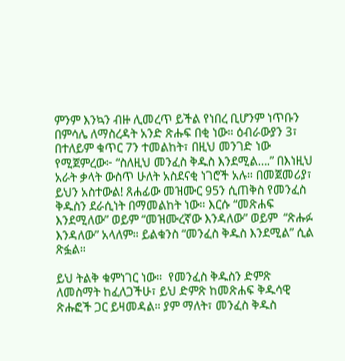ምንም እንኳን ብዙ ሊመረጥ ይችል የነበረ ቢሆንም ነጥቡን በምሳሌ ለማስረዳት አንድ ጽሑፍ በቂ ነው። ዕብራውያን 3፣ በተለይም ቁጥር 7ን ተመልከት፣ በዚህ መንገድ ነው የሚጀምረው፦ “ስለዚህ መንፈስ ቅዱስ እንደሚል….” በእነዚህ አራት ቃላት ውስጥ ሁለት አስደናቂ ነገሮች አሉ። በመጀመሪያ፣ ይህን አስተውል! ጸሐፊው መዝሙር 95ን ሲጠቅስ የመንፈስ ቅዱስን ደራሲነት በማመልከት ነው። እርሱ “መጽሐፍ እንደሚለው” ወይም “መዝሙረኛው እንዳለው” ወይም  “ጽሑፉ እንዳለው” አላለም። ይልቁንስ “መንፈስ ቅዱስ እንደሚል” ሲል ጽፏል።

ይህ ትልቅ ቁምነገር ነው።  የመንፈስ ቅዱስን ድምጽ ለመስማት ከፈለጋችሁ፣ ይህ ድምጽ ከመጽሐፍ ቅዱሳዊ ጽሑፎች ጋር ይዛመዳል። ያም ማለት፣ መንፈስ ቅዱስ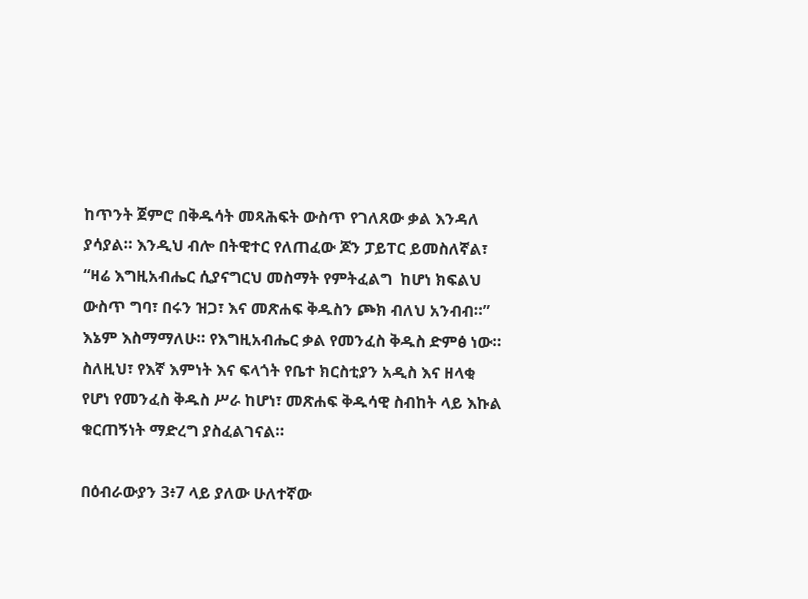ከጥንት ጀምሮ በቅዱሳት መጻሕፍት ውስጥ የገለጸው ቃል እንዳለ ያሳያል። እንዲህ ብሎ በትዊተር የለጠፈው ጆን ፓይፐር ይመስለኛል፣  “ዛሬ እግዚአብሔር ሲያናግርህ መስማት የምትፈልግ  ከሆነ ክፍልህ ውስጥ ግባ፣ በሩን ዝጋ፣ እና መጽሐፍ ቅዱስን ጮክ ብለህ አንብብ።” እኔም እስማማለሁ። የእግዚአብሔር ቃል የመንፈስ ቅዱስ ድምፅ ነው። ስለዚህ፣ የእኛ እምነት እና ፍላጎት የቤተ ክርስቲያን አዲስ እና ዘላቂ የሆነ የመንፈስ ቅዱስ ሥራ ከሆነ፣ መጽሐፍ ቅዱሳዊ ስብከት ላይ እኩል ቁርጠኝነት ማድረግ ያስፈልገናል።

በዕብራውያን 3፥7 ላይ ያለው ሁለተኛው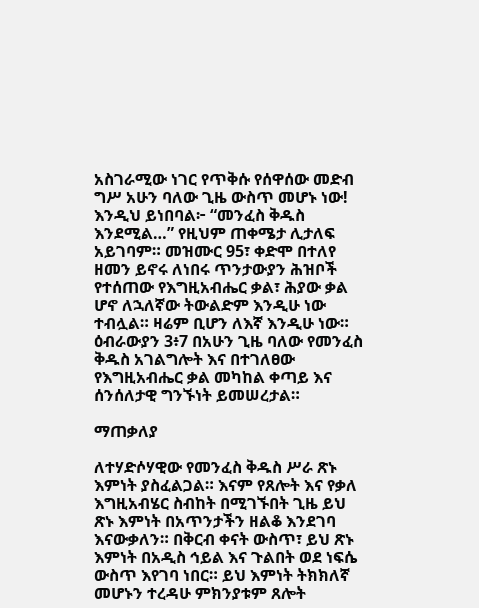አስገራሚው ነገር የጥቅሱ የሰዋሰው መድብ ግሥ አሁን ባለው ጊዜ ውስጥ መሆኑ ነው! እንዲህ ይነበባል፦ “መንፈስ ቅዱስ እንደሚል…” የዚህም ጠቀሜታ ሊታለፍ አይገባም። መዝሙር 95፣ ቀድሞ በተለየ ዘመን ይኖሩ ለነበሩ ጥንታውያን ሕዝቦች የተሰጠው የእግዚአብሔር ቃል፣ ሕያው ቃል ሆኖ ለኋለኛው ትውልድም እንዲሁ ነው ተብሏል። ዛሬም ቢሆን ለእኛ እንዲሁ ነው። ዕብራውያን 3፥7 በአሁን ጊዜ ባለው የመንፈስ ቅዱስ አገልግሎት እና በተገለፀው የእግዚአብሔር ቃል መካከል ቀጣይ እና ሰንሰለታዊ ግንኙነት ይመሠረታል።

ማጠቃለያ

ለተሃድሶሃዊው የመንፈስ ቅዱስ ሥራ ጽኑ እምነት ያስፈልጋል። እናም የጸሎት እና የቃለ እግዚአብሄር ስብከት በሚገኙበት ጊዜ ይህ ጽኑ እምነት በአጥንታችን ዘልቆ እንደገባ እናውቃለን። በቅርብ ቀናት ውስጥ፣ ይህ ጽኑ እምነት በአዲስ ኅይል እና ጉልበት ወደ ነፍሴ ውስጥ እየገባ ነበር። ይህ እምነት ትክክለኛ መሆኑን ተረዳሁ ምክንያቱም ጸሎት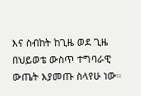እና ስብከት ከጊዜ ወደ ጊዜ በህይወቴ ውስጥ ተግባራዊ ውጤት እያመጡ ስላየሁ ነው።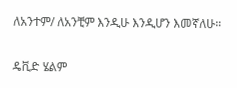ለአንተም/ ለአንቺም እንዲሁ እንዲሆን እመኛለሁ።

ዴቪድ ሄልም